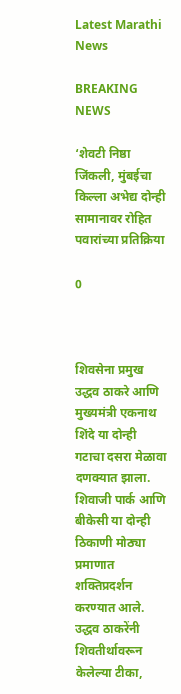Latest Marathi News

BREAKING NEWS

‘शेवटी निष्ठा जिंकली, मुंबईचा किल्ला अभेद्य दोन्ही सामानावर रोहित पवारांच्या प्रतिक्रिया

0



शिवसेना प्रमुख उद्धव ठाकरे आणि मुख्यमंत्री एकनाथ शिंदे या दोन्ही गटाचा दसरा मेळावा दणक्यात झाला. शिवाजी पार्क आणि बीकेसी या दोन्ही ठिकाणी मोठ्या प्रमाणात शक्तिप्रदर्शन करण्यात आले. उद्धव ठाकरेंनी शिवतीर्थावरून केलेल्या टीका,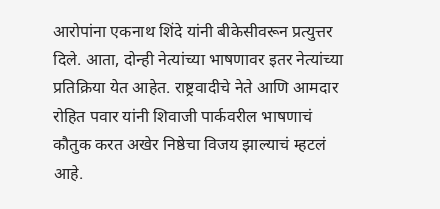आरोपांना एकनाथ शिंदे यांनी बीकेसीवरून प्रत्युत्तर दिले. आता, दोन्ही नेत्यांच्या भाषणावर इतर नेत्यांच्या प्रतिक्रिया येत आहेत. राष्ट्रवादीचे नेते आणि आमदार रोहित पवार यांनी शिवाजी पार्कवरील भाषणाचं कौतुक करत अखेर निष्ठेचा विजय झाल्याचं म्हटलं आहे.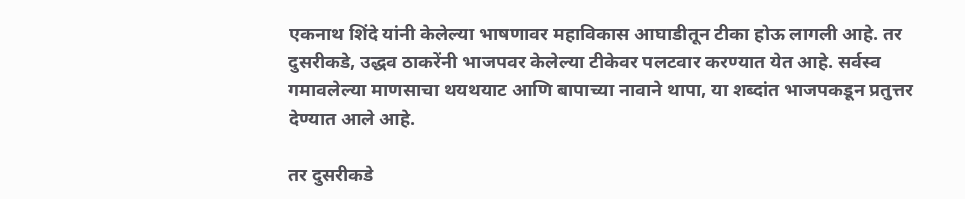एकनाथ शिंदे यांनी केलेल्या भाषणावर महाविकास आघाडीतून टीका होऊ लागली आहे. तर दुसरीकडे, उद्धव ठाकरेंनी भाजपवर केलेल्या टीकेवर पलटवार करण्यात येत आहे. सर्वस्व गमावलेल्या माणसाचा थयथयाट आणि बापाच्या नावाने थापा, या शब्दांत भाजपकडून प्रतुत्तर देण्यात आले आहे.

तर दुसरीकडे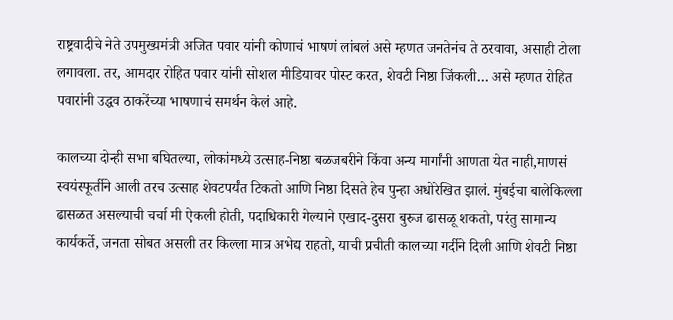राष्ट्रवादीचे नेते उपमुख्यमंत्री अजित पवार यांनी कोणाचं भाषणं लांबलं असे म्हणत जनतेनंच ते ठरवावा, असाही टोला लगावला. तर, आमदार रोहित पवार यांनी सोशल मीडियावर पोस्ट करत, शेवटी निष्ठा जिंकली… असे म्हणत रोहित पवारांनी उद्धव ठाकरेंच्या भाषणाचं समर्थन केलं आहे.

कालच्या दोन्ही सभा बघितल्या, लोकांमध्ये उत्साह-निष्ठा बळजबरीने किंवा अन्य मार्गांनी आणता येत नाही,माणसं स्वयंस्फूर्तीने आली तरच उत्साह शेवटपर्यंत टिकतो आणि निष्ठा दिसते हेच पुन्हा अधोरेखित झालं. मुंबईचा बालेकिल्ला ढासळत असल्याची चर्चा मी ऐकली होती, पदाधिकारी गेल्याने एखाद-दुसरा बुरुज ढासळू शकतो, परंतु सामान्य कार्यकर्ते, जनता सोबत असली तर किल्ला मात्र अभेद्य राहतो, याची प्रचीती कालच्या गर्दीने दिली आणि शेवटी निष्ठा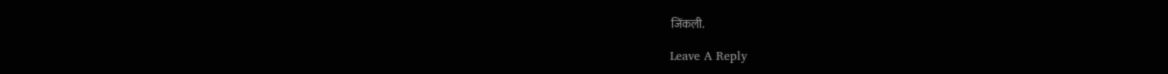जिंकली.

Leave A Reply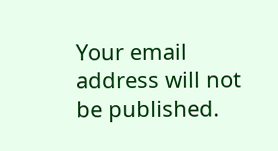Your email address will not be published.